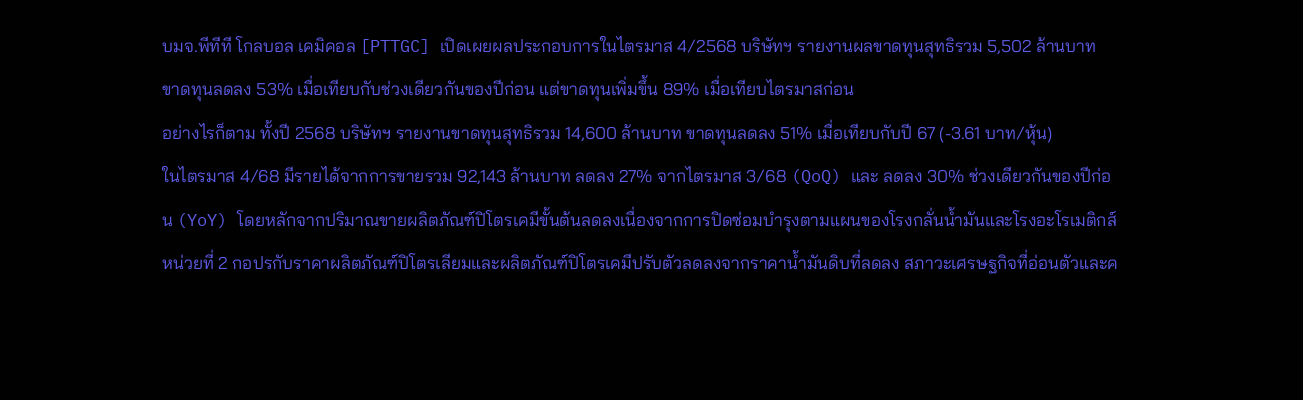บมจ.พีทีที โกลบอล เคมิคอล [PTTGC] เปิดเผยผลประกอบการในไตรมาส 4/2568 บริษัทฯ รายงานผลขาดทุนสุทธิรวม 5,502 ล้านบาท ขาดทุนลดลง 53% เมื่อเทียบกับช่วงเดียวกันของปีก่อน แต่ขาดทุนเพิ่มขึ้น 89% เมื่อเทียบไตรมาสก่อน
อย่างไรก็ตาม ทั้งปี 2568 บริษัทฯ รายงานขาดทุนสุทธิรวม 14,600 ล้านบาท ขาดทุนลดลง 51% เมื่อเทียบกับปี 67 (-3.61 บาท/หุ้น)
ในไตรมาส 4/68 มีรายได้จากการขายรวม 92,143 ล้านบาท ลดลง 27% จากไตรมาส 3/68 (QoQ) และ ลดลง 30% ช่วงเดียวกันของปีก่อน (YoY) โดยหลักจากปริมาณขายผลิตภัณฑ์ปิโตรเคมีขั้นต้นลดลงเนื่องจากการปิดซ่อมบำรุงตามแผนของโรงกลั่นน้ำมันและโรงอะโรเมติกส์หน่วยที่ 2 กอปรกับราคาผลิตภัณฑ์ปิโตรเลียมและผลิตภัณฑ์ปิโตรเคมีปรับตัวลดลงจากราคาน้ำมันดิบที่ลดลง สภาวะเศรษฐกิจที่อ่อนตัวและค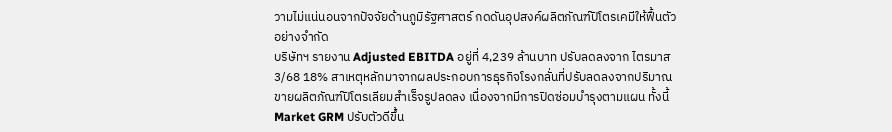วามไม่แน่นอนจากปัจจัยด้านภูมิรัฐศาสตร์ กดดันอุปสงค์ผลิตภัณฑ์ปิโตรเคมีให้ฟื้นตัวอย่างจำกัด
บริษัทฯ รายงาน Adjusted EBITDA อยู่ที่ 4,239 ล้านบาท ปรับลดลงจาก ไตรมาส 3/68 18% สาเหตุหลักมาจากผลประกอบการธุรกิจโรงกลั่นที่ปรับลดลงจากปริมาณขายผลิตภัณฑ์ปิโตรเลียมสำเร็จรูปลดลง เนื่องจากมีการปิดซ่อมบำรุงตามแผน ทั้งนี้ Market GRM ปรับตัวดีขึ้น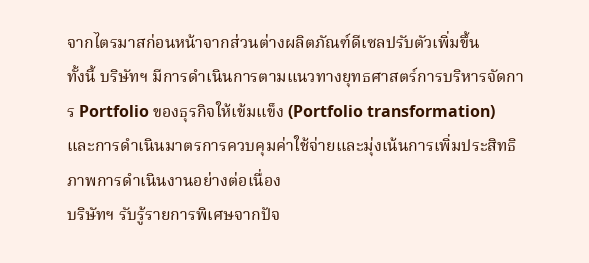จากไตรมาสก่อนหน้าจากส่วนต่างผลิตภัณฑ์ดีเซลปรับตัวเพิ่มขึ้น
ทั้งนี้ บริษัทฯ มีการดำเนินการตามแนวทางยุทธศาสตร์การบริหารจัดการ Portfolio ของธุรกิจให้เข้มแข็ง (Portfolio transformation) และการดำเนินมาตรการควบคุมค่าใช้จ่ายและมุ่งเน้นการเพิ่มประสิทธิภาพการดำเนินงานอย่างต่อเนื่อง
บริษัทฯ รับรู้รายการพิเศษจากปัจ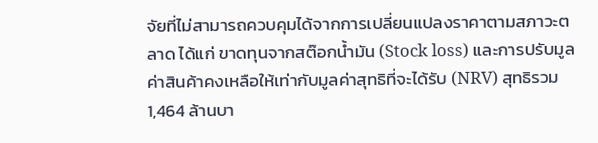จัยที่ไม่สามารถควบคุมได้จากการเปลี่ยนแปลงราคาตามสภาวะตลาด ได้แก่ ขาดทุนจากสต๊อกน้ำมัน (Stock loss) และการปรับมูลค่าสินค้าคงเหลือให้เท่ากับมูลค่าสุทธิที่จะได้รับ (NRV) สุทธิรวม 1,464 ล้านบา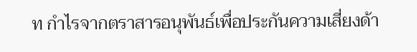ท กำไรจากตราสารอนุพันธ์เพื่อประกันความเสี่ยงด้า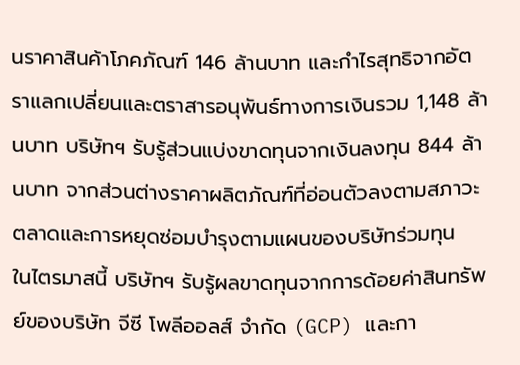นราคาสินค้าโภคภัณฑ์ 146 ล้านบาท และกำไรสุทธิจากอัตราแลกเปลี่ยนและตราสารอนุพันธ์ทางการเงินรวม 1,148 ล้านบาท บริษัทฯ รับรู้ส่วนแบ่งขาดทุนจากเงินลงทุน 844 ล้านบาท จากส่วนต่างราคาผลิตภัณฑ์ที่อ่อนตัวลงตามสภาวะตลาดและการหยุดซ่อมบำรุงตามแผนของบริษัทร่วมทุน
ในไตรมาสนี้ บริษัทฯ รับรู้ผลขาดทุนจากการด้อยค่าสินทรัพย์ของบริษัท จีซี โพลีออลส์ จำกัด (GCP) และกา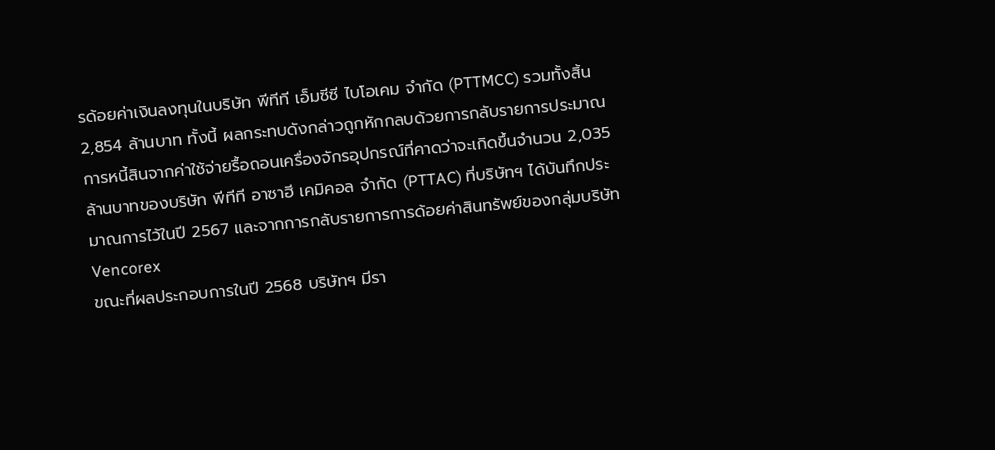รด้อยค่าเงินลงทุนในบริษัท พีทีที เอ็มซีซี ไบโอเคม จำกัด (PTTMCC) รวมทั้งสิ้น 2,854 ล้านบาท ทั้งนี้ ผลกระทบดังกล่าวถูกหักกลบด้วยการกลับรายการประมาณการหนี้สินจากค่าใช้จ่ายรื้อถอนเครื่องจักรอุปกรณ์ที่คาดว่าจะเกิดขึ้นจำนวน 2,035 ล้านบาทของบริษัท พีทีที อาซาฮี เคมิคอล จำกัด (PTTAC) ที่บริษัทฯ ได้บันทึกประมาณการไว้ในปี 2567 และจากการกลับรายการการด้อยค่าสินทรัพย์ของกลุ่มบริษัท Vencorex
ขณะที่ผลประกอบการในปี 2568 บริษัทฯ มีรา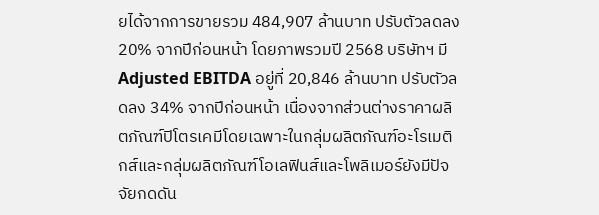ยได้จากการขายรวม 484,907 ล้านบาท ปรับตัวลดลง 20% จากปีก่อนหน้า โดยภาพรวมปี 2568 บริษัทฯ มี Adjusted EBITDA อยู่ที่ 20,846 ล้านบาท ปรับตัวลดลง 34% จากปีก่อนหน้า เนื่องจากส่วนต่างราคาผลิตภัณฑ์ปิโตรเคมีโดยเฉพาะในกลุ่มผลิตภัณฑ์อะโรเมติกส์และกลุ่มผลิตภัณฑ์โอเลฟินส์และโพลิเมอร์ยังมีปัจจัยกดดัน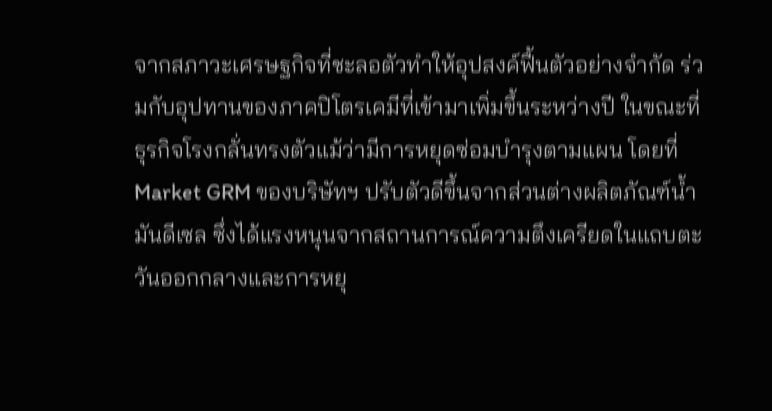จากสภาวะเศรษฐกิจที่ชะลอตัวทำให้อุปสงค์ฟื้นตัวอย่างจำกัด ร่วมกับอุปทานของภาคปิโตรเคมีที่เข้ามาเพิ่มขึ้นระหว่างปี ในขณะที่ธุรกิจโรงกลั่นทรงตัวแม้ว่ามีการหยุดซ่อมบำรุงตามแผน โดยที่ Market GRM ของบริษัทฯ ปรับตัวดีขึ้นจากส่วนต่างผลิตภัณฑ์น้ำมันดีเซล ซึ่งได้แรงหนุนจากสถานการณ์ความตึงเครียดในแถบตะวันออกกลางและการหยุ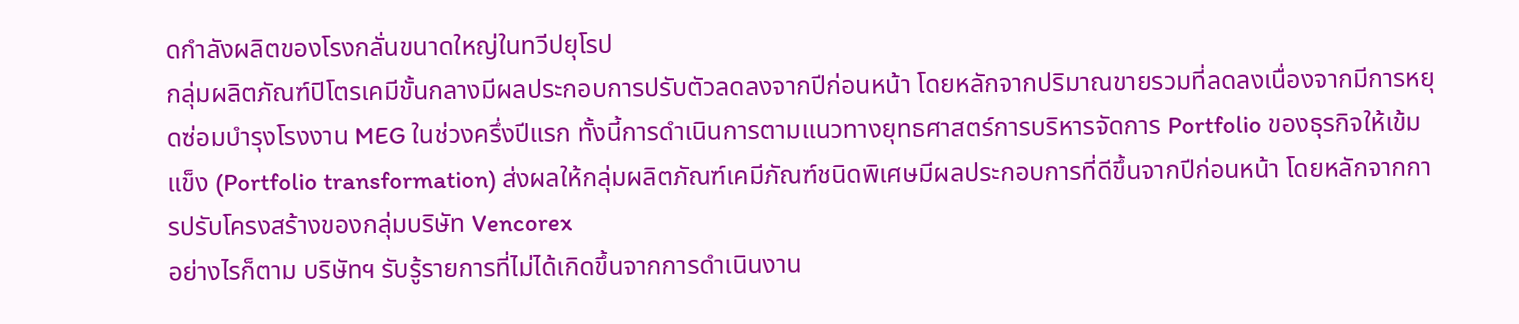ดกำลังผลิตของโรงกลั่นขนาดใหญ่ในทวีปยุโรป
กลุ่มผลิตภัณฑ์ปิโตรเคมีขั้นกลางมีผลประกอบการปรับตัวลดลงจากปีก่อนหน้า โดยหลักจากปริมาณขายรวมที่ลดลงเนื่องจากมีการหยุดซ่อมบำรุงโรงงาน MEG ในช่วงครึ่งปีแรก ทั้งนี้การดำเนินการตามแนวทางยุทธศาสตร์การบริหารจัดการ Portfolio ของธุรกิจให้เข้มแข็ง (Portfolio transformation) ส่งผลให้กลุ่มผลิตภัณฑ์เคมีภัณฑ์ชนิดพิเศษมีผลประกอบการที่ดีขึ้นจากปีก่อนหน้า โดยหลักจากการปรับโครงสร้างของกลุ่มบริษัท Vencorex
อย่างไรก็ตาม บริษัทฯ รับรู้รายการที่ไม่ได้เกิดขึ้นจากการดำเนินงาน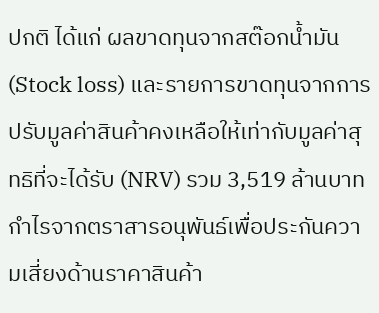ปกติ ได้แก่ ผลขาดทุนจากสต๊อกน้ำมัน (Stock loss) และรายการขาดทุนจากการปรับมูลค่าสินค้าคงเหลือให้เท่ากับมูลค่าสุทธิที่จะได้รับ (NRV) รวม 3,519 ล้านบาท กำไรจากตราสารอนุพันธ์เพื่อประกันความเสี่ยงด้านราคาสินค้า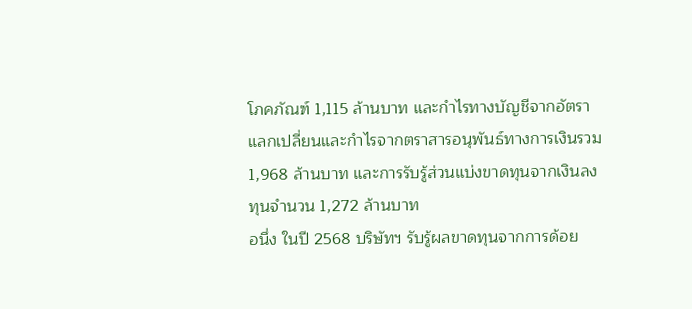โภคภัณฑ์ 1,115 ล้านบาท และกำไรทางบัญชีจากอัตราแลกเปลี่ยนและกำไรจากตราสารอนุพันธ์ทางการเงินรวม 1,968 ล้านบาท และการรับรู้ส่วนแบ่งขาดทุนจากเงินลงทุนจำนวน 1,272 ล้านบาท
อนึ่ง ในปี 2568 บริษัทฯ รับรู้ผลขาดทุนจากการด้อย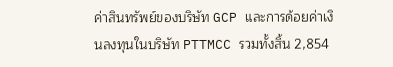ค่าสินทรัพย์ของบริษัท GCP และการด้อยค่าเงินลงทุนในบริษัท PTTMCC รวมทั้งสิ้น 2,854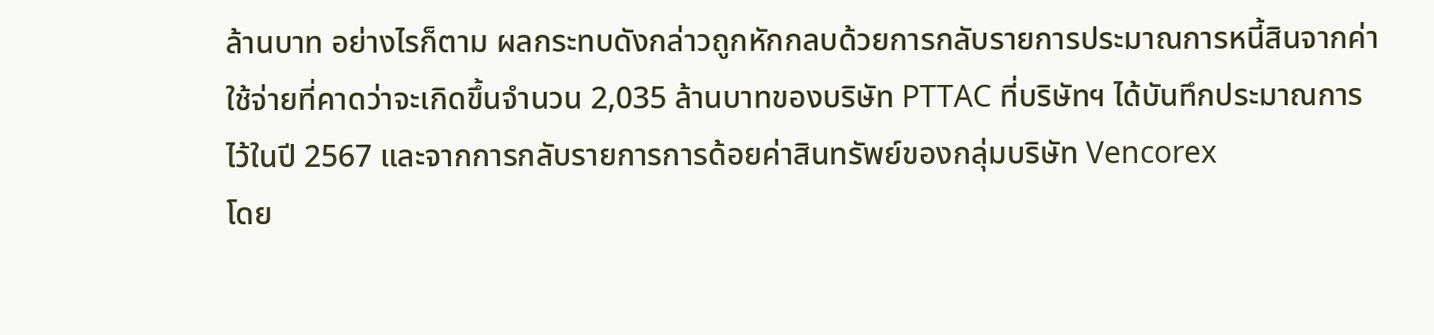ล้านบาท อย่างไรก็ตาม ผลกระทบดังกล่าวถูกหักกลบด้วยการกลับรายการประมาณการหนี้สินจากค่าใช้จ่ายที่คาดว่าจะเกิดขึ้นจำนวน 2,035 ล้านบาทของบริษัท PTTAC ที่บริษัทฯ ได้บันทึกประมาณการไว้ในปี 2567 และจากการกลับรายการการด้อยค่าสินทรัพย์ของกลุ่มบริษัท Vencorex
โดย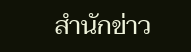สำนักข่าว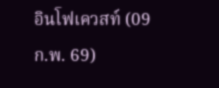อินโฟเควสท์ (09 ก.พ. 69)